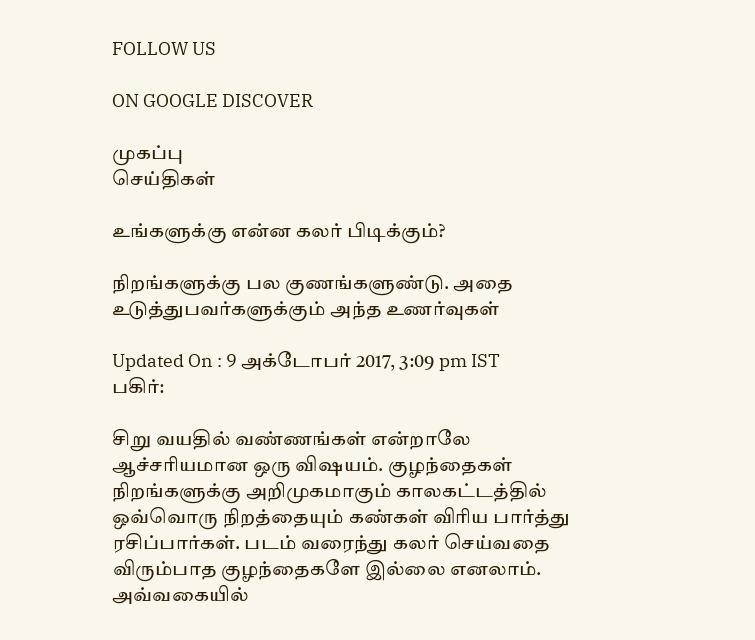FOLLOW US

ON GOOGLE DISCOVER

முகப்பு
செய்திகள்

உங்களுக்கு என்ன கலர் பிடிக்கும்?

நிறங்களுக்கு பல குணங்களுண்டு. அதை உடுத்துபவர்களுக்கும் அந்த உணர்வுகள்

Updated On : 9 அக்டோபர் 2017, 3:09 pm IST
பகிர்:

சிறு வயதில் வண்ணங்கள் என்றாலே ஆச்சரியமான ஒரு விஷயம். குழந்தைகள் நிறங்களுக்கு அறிமுகமாகும் காலகட்டத்தில் ஒவ்வொரு நிறத்தையும் கண்கள் விரிய பார்த்து ரசிப்பார்கள். படம் வரைந்து கலர் செய்வதை விரும்பாத குழந்தைகளே இல்லை எனலாம். அவ்வகையில்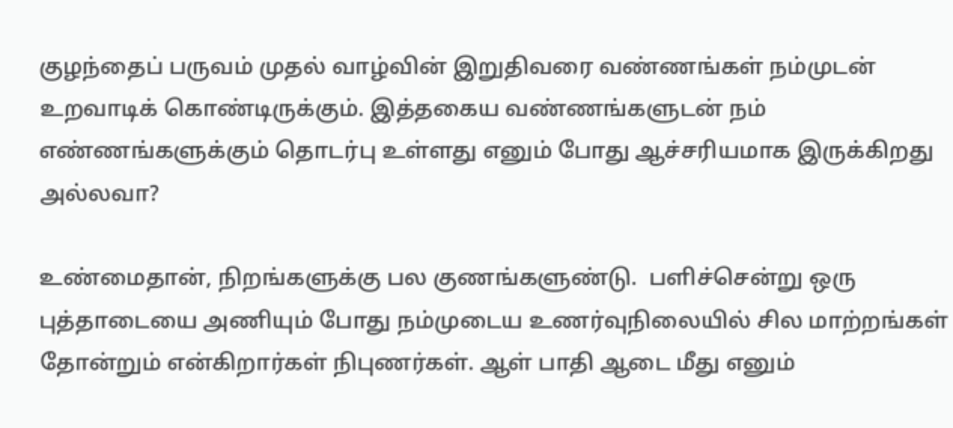குழந்தைப் பருவம் முதல் வாழ்வின் இறுதிவரை வண்ணங்கள் நம்முடன் உறவாடிக் கொண்டிருக்கும். இத்தகைய வண்ணங்களுடன் நம் எண்ணங்களுக்கும் தொடர்பு உள்ளது எனும் போது ஆச்சரியமாக இருக்கிறது அல்லவா?

உண்மைதான், நிறங்களுக்கு பல குணங்களுண்டு.  பளிச்சென்று ஒரு புத்தாடையை அணியும் போது நம்முடைய உணர்வுநிலையில் சில மாற்றங்கள் தோன்றும் என்கிறார்கள் நிபுணர்கள். ஆள் பாதி ஆடை மீது எனும்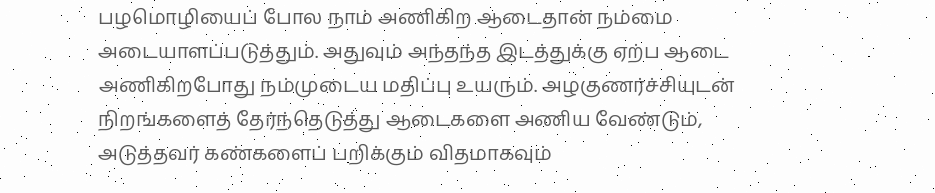பழமொழியைப் போல நாம் அணிகிற ஆடைதான் நம்மை அடையாளப்படுத்தும். அதுவும் அந்தந்த இடத்துக்கு ஏற்ப ஆடை அணிகிறபோது நம்முடைய மதிப்பு உயரும். அழகுணர்ச்சியுடன் நிறங்களைத் தேர்ந்தெடுத்து ஆடைகளை அணிய வேண்டும், அடுத்தவர் கண்களைப் பறிக்கும் விதமாகவும்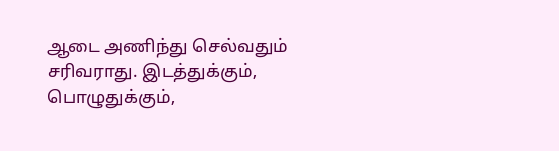ஆடை அணிந்து செல்வதும் சரிவராது. இடத்துக்கும், பொழுதுக்கும்,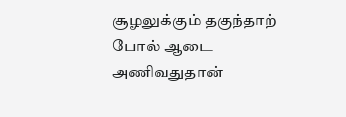சூழலுக்கும் தகுந்தாற் போல் ஆடை அணிவதுதான்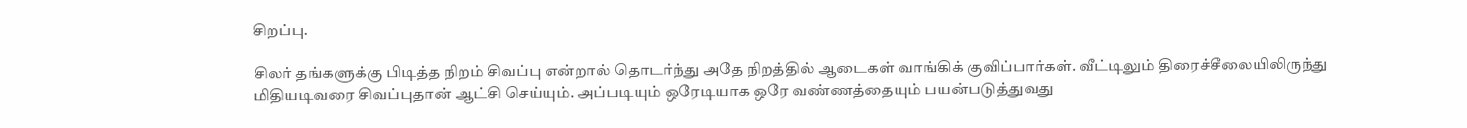சிறப்பு.

சிலர் தங்களுக்கு பிடித்த நிறம் சிவப்பு என்றால் தொடர்ந்து அதே நிறத்தில் ஆடைகள் வாங்கிக் குவிப்பார்கள். வீட்டிலும் திரைச்சீலையிலிருந்து மிதியடிவரை சிவப்புதான் ஆட்சி செய்யும். அப்படியும் ஒரேடியாக ஒரே வண்ணத்தையும் பயன்படுத்துவது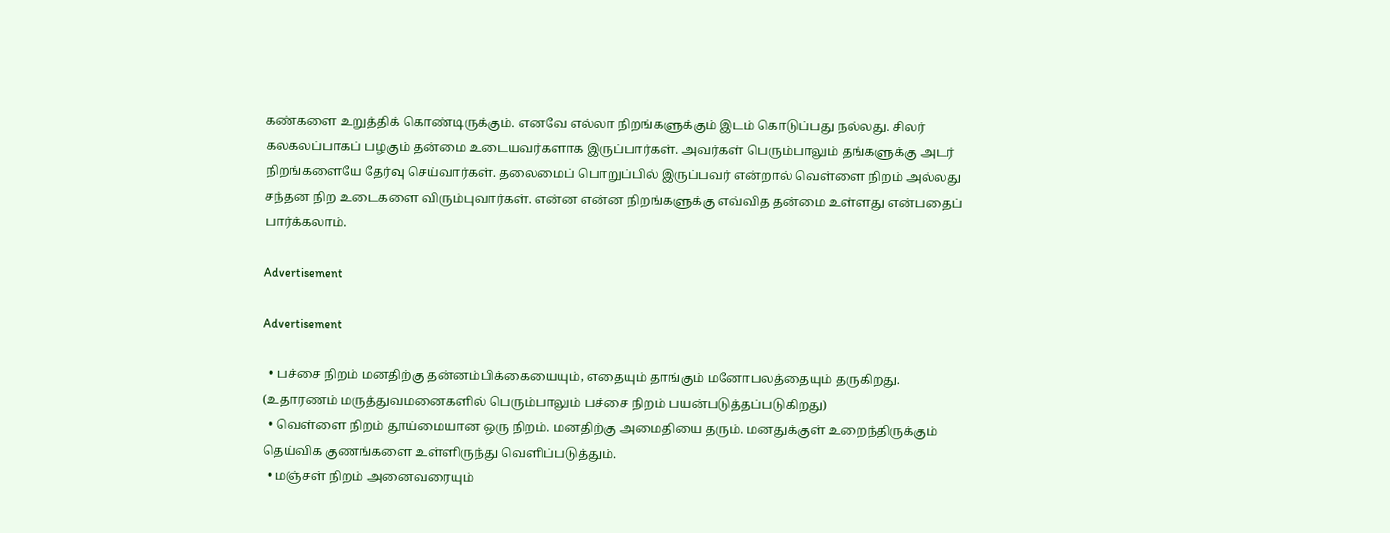கண்களை உறுத்திக் கொண்டிருக்கும். எனவே எல்லா நிறங்களுக்கும் இடம் கொடுப்பது நல்லது. சிலர் கலகலப்பாகப் பழகும் தன்மை உடையவர்களாக இருப்பார்கள். அவர்கள் பெரும்பாலும் தங்களுக்கு அடர் நிறங்களையே தேர்வு செய்வார்கள். தலைமைப் பொறுப்பில் இருப்பவர் என்றால் வெள்ளை நிறம் அல்லது சந்தன நிற உடைகளை விரும்புவார்கள். என்ன என்ன நிறங்களுக்கு எவ்வித தன்மை உள்ளது என்பதைப் பார்க்கலாம்.

Advertisement

Advertisement

  • பச்சை நிறம் மனதிற்கு தன்னம்பிக்கையையும், எதையும் தாங்கும் மனோபலத்தையும் தருகிறது. (உதாரணம் மருத்துவமனைகளில் பெரும்பாலும் பச்சை நிறம் பயன்படுத்தப்படுகிறது)
  • வெள்ளை நிறம் தூய்மையான ஒரு நிறம். மனதிற்கு அமைதியை தரும். மனதுக்குள் உறைந்திருக்கும் தெய்விக குணங்களை உள்ளிருந்து வெளிப்படுத்தும்.
  • மஞ்சள் நிறம் அனைவரையும்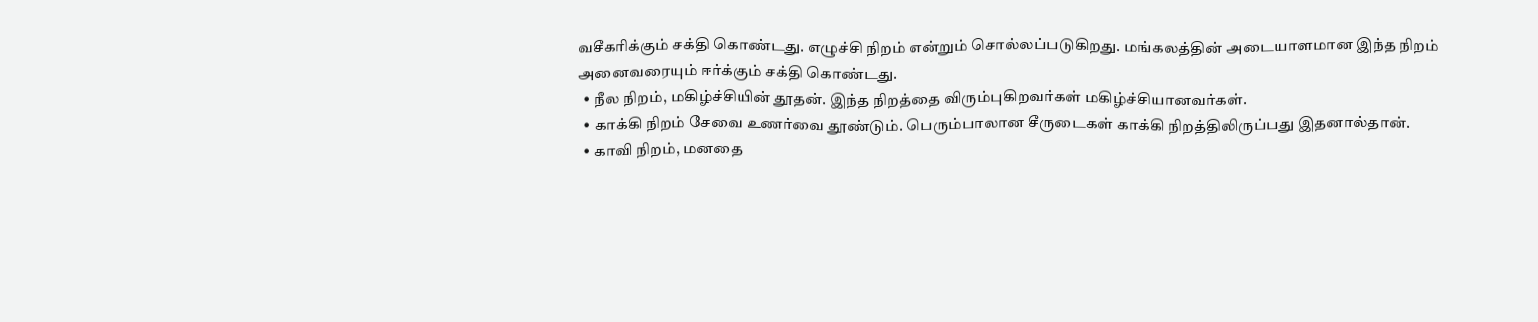வசீகரிக்கும் சக்தி கொண்டது. எழுச்சி நிறம் என்றும் சொல்லப்படுகிறது. மங்கலத்தின் அடையாளமான இந்த நிறம் அனைவரையும் ஈர்க்கும் சக்தி கொண்டது.
  • நீல நிறம், மகிழ்ச்சியின் தூதன். இந்த நிறத்தை விரும்புகிறவர்கள் மகிழ்ச்சியானவர்கள்.
  • காக்கி நிறம் சேவை உணர்வை தூண்டும். பெரும்பாலான சீருடைகள் காக்கி நிறத்திலிருப்பது இதனால்தான்.
  • காவி நிறம், மனதை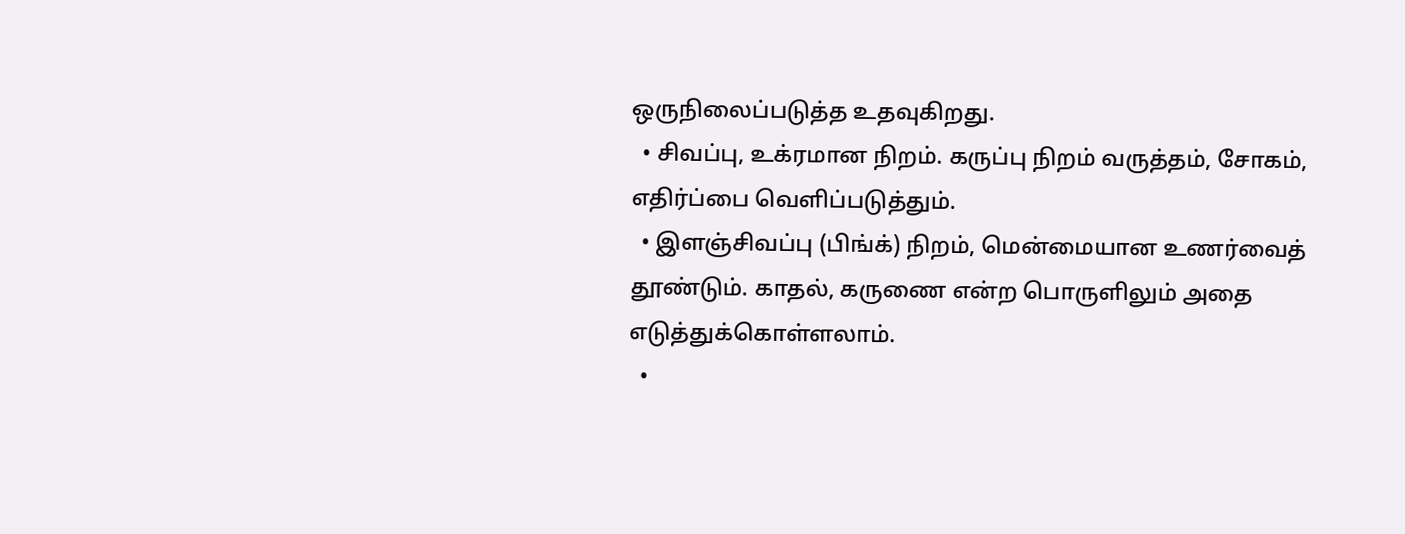ஒருநிலைப்படுத்த உதவுகிறது.
  • சிவப்பு, உக்ரமான நிறம். கருப்பு நிறம் வருத்தம், சோகம், எதிர்ப்பை வெளிப்படுத்தும்.
  • இளஞ்சிவப்பு (பிங்க்) நிறம், மென்மையான உணர்வைத் தூண்டும். காதல், கருணை என்ற பொருளிலும் அதை எடுத்துக்கொள்ளலாம்.
  •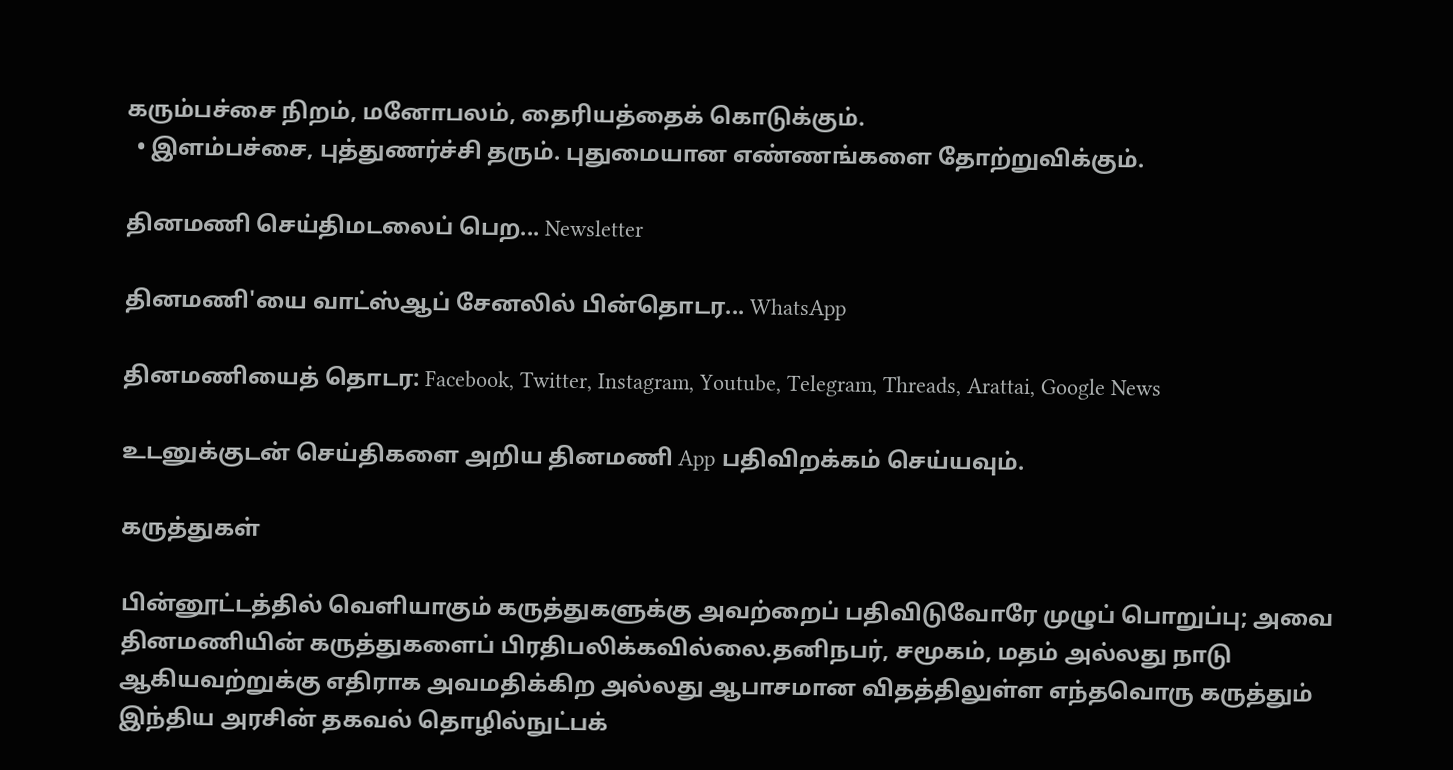கரும்பச்சை நிறம், மனோபலம், தைரியத்தைக் கொடுக்கும்.
  • இளம்பச்சை, புத்துணர்ச்சி தரும். புதுமையான எண்ணங்களை தோற்றுவிக்கும்.

தினமணி செய்திமடலைப் பெற... Newsletter

தினமணி'யை வாட்ஸ்ஆப் சேனலில் பின்தொடர... WhatsApp

தினமணியைத் தொடர: Facebook, Twitter, Instagram, Youtube, Telegram, Threads, Arattai, Google News

உடனுக்குடன் செய்திகளை அறிய தினமணி App பதிவிறக்கம் செய்யவும்.

கருத்துகள்

பின்னூட்டத்தில் வெளியாகும் கருத்துகளுக்கு அவற்றைப் பதிவிடுவோரே முழுப் பொறுப்பு; அவை தினமணியின் கருத்துகளைப் பிரதிபலிக்கவில்லை.தனிநபர், சமூகம், மதம் அல்லது நாடு ஆகியவற்றுக்கு எதிராக அவமதிக்கிற அல்லது ஆபாசமான விதத்திலுள்ள எந்தவொரு கருத்தும் இந்திய அரசின் தகவல் தொழில்நுட்பக்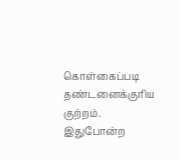கொள்கைப்படி தண்டனைக்குரிய குற்றம். இதுபோன்ற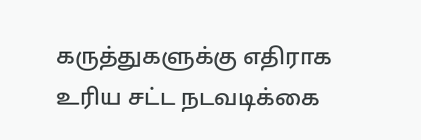கருத்துகளுக்கு எதிராக உரிய சட்ட நடவடிக்கை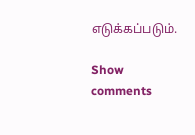எடுக்கப்படும்.

Show comments